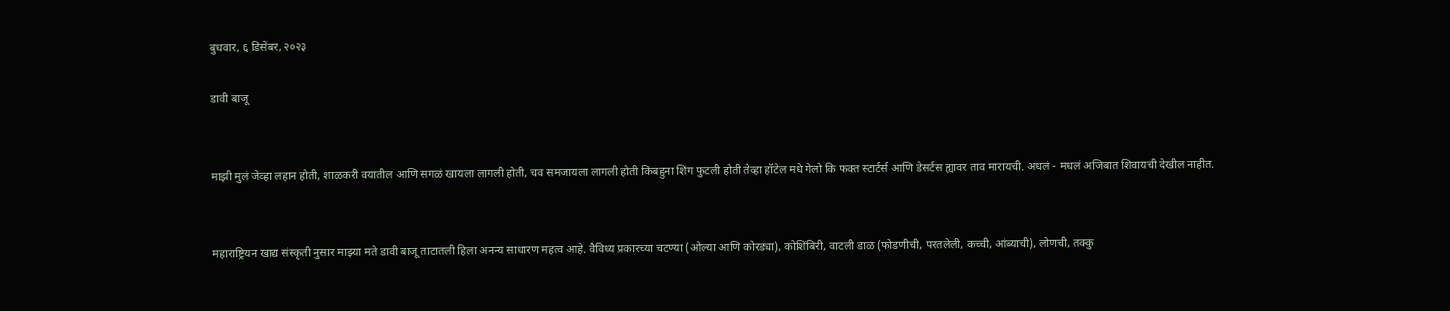बुधवार, ६ डिसेंबर, २०२३

डावी बाजू


माझी मुलं जेव्हा लहान होती, शाळकरी वयातील आणि सगळं खायला लागली होती, चव समजायला लागली होती किंबहुना शिंग फुटली होती तेव्हा हॉटेल मधे गेलो कि फक्त स्टार्टर्स आणि डेसर्टस ह्यावर ताव मारायची. अधलं - मधलं अजिबात शिवायची देखील नाहीत.


महाराष्ट्रियन खाद्य संस्कृती नुसार माझ्या मते डावी बाजू ताटातली हिला अनन्य साधारण महत्व आहे. वैविध्य प्रकारच्या चटण्या (ओल्या आणि कोरड्या), कोशिंबिरी, वाटली डाळ (फोडणीची, परतलेली, कच्ची, आंब्याची), लोणची, तक्कु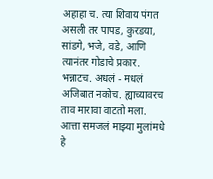अहाहा च. त्या शिवाय पंगत असली तर पापड, कुरडया, सांडगे, भजे, वडे, आणि त्यानंतर गोडाचे प्रकार. भन्नाटच. अधलं - मधलं अजिबात नकोच. ह्याच्यावरच ताव मारावा वाटतो मला. आत्ता समजलं माझ्या मुलांमधे हे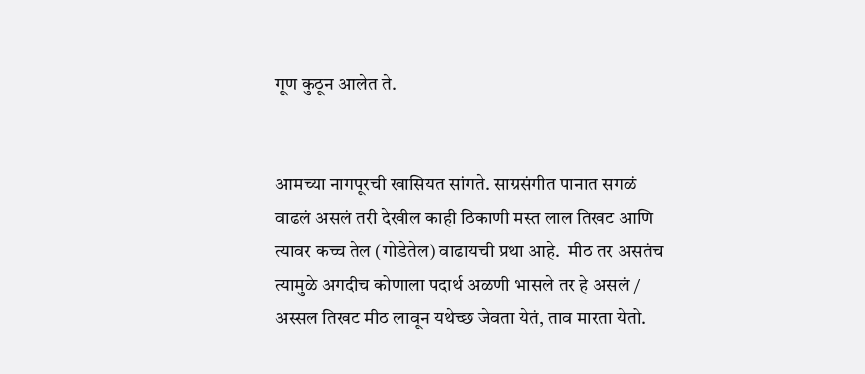गूण कुठून आलेत ते.


आमच्या नागपूरची खासियत सांगते. साग्रसंगीत पानात सगळं वाढलं असलं तरी देखील काही ठिकाणी मस्त लाल तिखट आणि त्यावर कच्च तेल (गोडेतेल) वाढायची प्रथा आहे.  मीठ तर असतंच त्यामुळे अगदीच कोणाला पदार्थ अळणी भासले तर हे असलं / अस्सल तिखट मीठ लावून यथेच्छ जेवता येतं, ताव मारता येतो.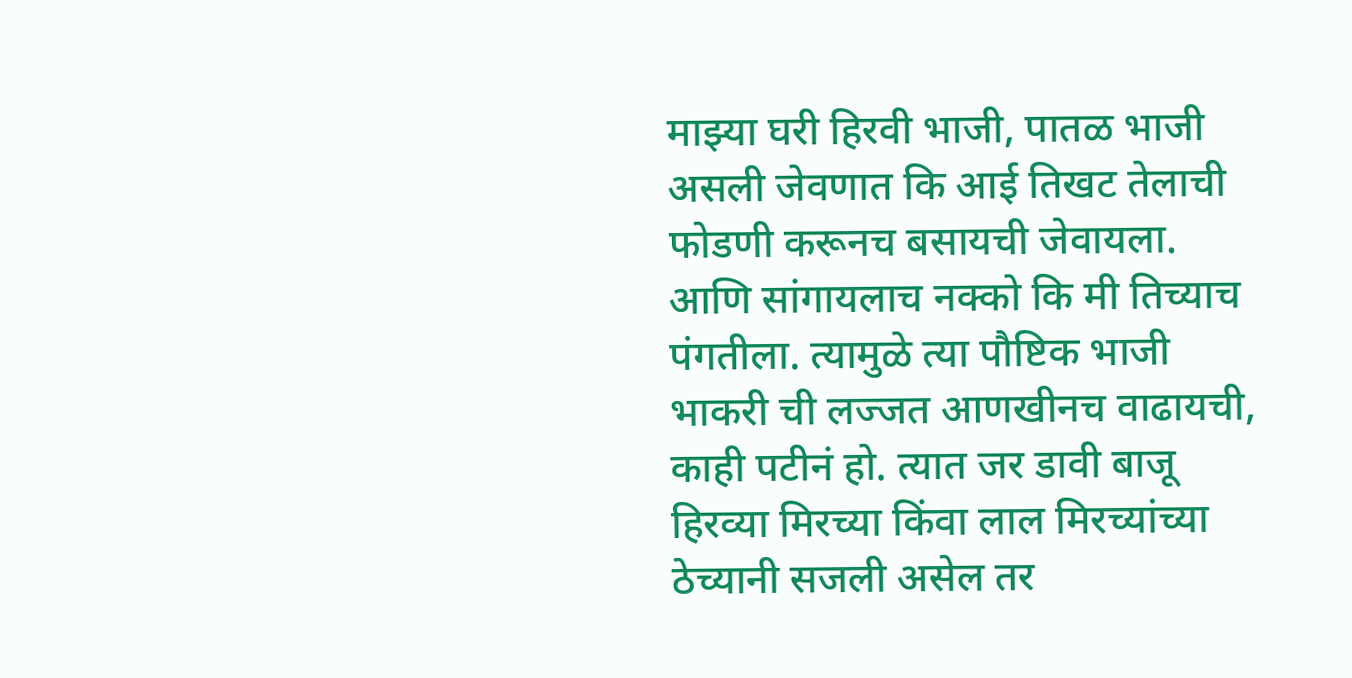माझ्या घरी हिरवी भाजी, पातळ भाजी असली जेवणात कि आई तिखट तेलाची फोडणी करूनच बसायची जेवायला. आणि सांगायलाच नक्को कि मी तिच्याच पंगतीला. त्यामुळे त्या पौष्टिक भाजी भाकरी ची लज्जत आणखीनच वाढायची, काही पटीनं हो. त्यात जर डावी बाजू हिरव्या मिरच्या किंवा लाल मिरच्यांच्या ठेच्यानी सजली असेल तर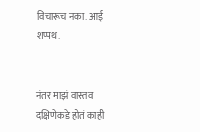विचारूच नका. आई शप्पथ.


नंतर माझं वास्तव दक्षिणेकडे होतं काही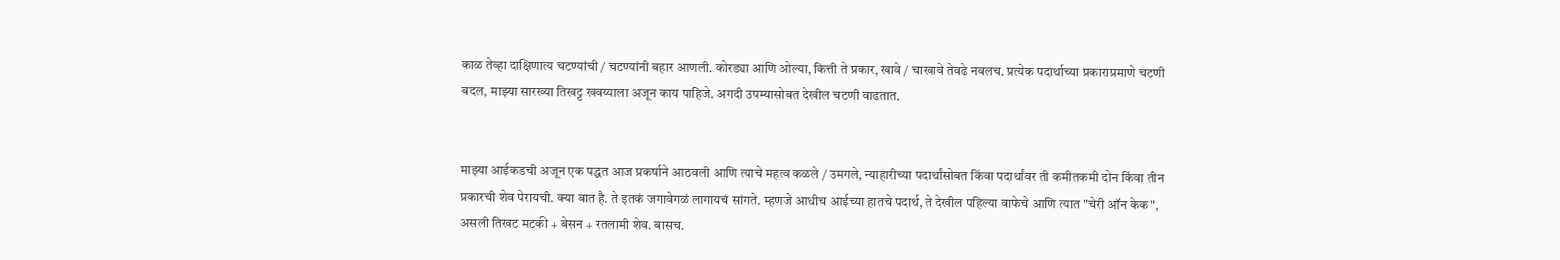काळ तेव्हा दाक्षिणात्य चटण्यांची / चटण्यांनी बहार आणली. कोरड्या आणि ओल्या, कित्ती ते प्रकार, खावे / चाखावे तेवढे नवलच. प्रत्येक पदार्थाच्या प्रकाराप्रमाणे चटणी बदल, माझ्या सारख्या तिखट्ट खवय्याला अजून काय पाहिजे. अगदी उपम्यासोबत देखील चटणी वाढतात.


माझ्या आईकडची अजून एक पद्धत आज प्रकर्षाने आठवली आणि त्याचे महत्व कळले / उमगले, न्याहारीच्या पदार्थांसोबत किंवा पदार्थांवर ती कमीतकमी दोन किंवा तीन प्रकारची शेव पेरायची. क्या बात है. ते इतकं जगावेगळं लागायचं सांगते. म्हणजे आधीच आईच्या हातचे पदार्थ, ते देखील पहिल्या वाफेचे आणि त्यात "चेरी ऑन केक", असली तिखट मटकी + बेसन + रतलामी शेव. बासच.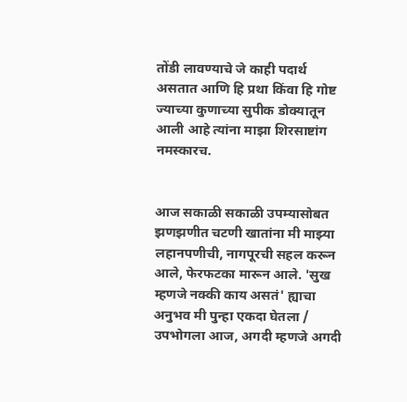तोंडी लावण्याचे जे काही पदार्थ असतात आणि हि प्रथा किंवा हि गोष्ट ज्याच्या कुणाच्या सुपीक डोक्यातून आली आहे त्यांना माझा शिरसाष्टांग नमस्कारच.


आज सकाळी सकाळी उपम्यासोबत झणझणीत चटणी खातांना मी माझ्या लहानपणीची, नागपूरची सहल करून आले, फेरफटका मारून आले. 'सुख म्हणजे नक्की काय असतं' ह्याचा अनुभव मी पुन्हा एकदा घेतला / उपभोगला आज, अगदी म्हणजे अगदी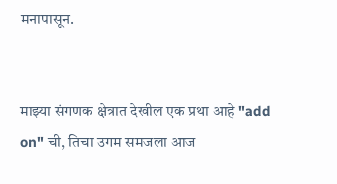मनापासून.


माझ्या संगणक क्षेत्रात देखील एक प्रथा आहे "add on" ची, तिचा उगम समजला आज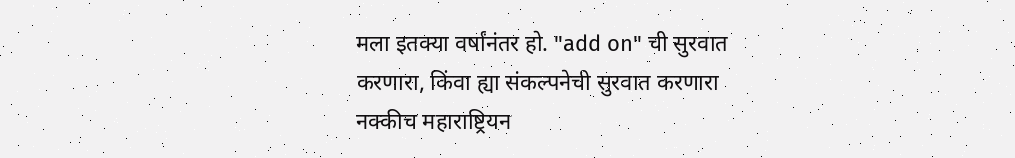मला इतक्या वर्षांनंतर हो. "add on" ची सुरवात करणारा, किंवा ह्या संकल्पनेची सुरवात करणारा नक्कीच महाराष्ट्रियन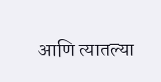आणि त्यातल्या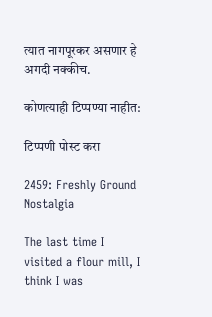त्यात नागपूरकर असणार हे अगदी नक्कीच.

कोणत्याही टिप्पण्‍या नाहीत:

टिप्पणी पोस्ट करा

2459: Freshly Ground Nostalgia

The last time I visited a flour mill, I think I was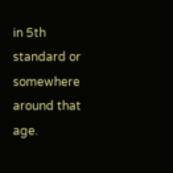in 5th standard or somewhere around that age.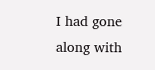I had gone along with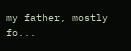my father, mostly fo...